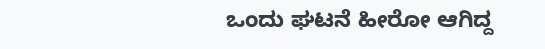ಒಂದು ಘಟನೆ ಹೀರೋ ಆಗಿದ್ದ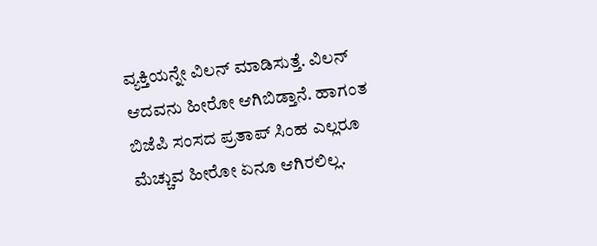ವ್ಯಕ್ತಿಯನ್ನೇ ವಿಲನ್ ಮಾಡಿಸುತ್ತೆ. ವಿಲನ್ ಆದವನು ಹೀರೋ ಆಗಿಬಿಡ್ತಾನೆ. ಹಾಗಂತ ಬಿಜೆಪಿ ಸಂಸದ ಪ್ರತಾಪ್ ಸಿಂಹ ಎಲ್ಲರೂ ಮೆಚ್ಚುವ ಹೀರೋ ಏನೂ ಆಗಿರಲಿಲ್ಲ.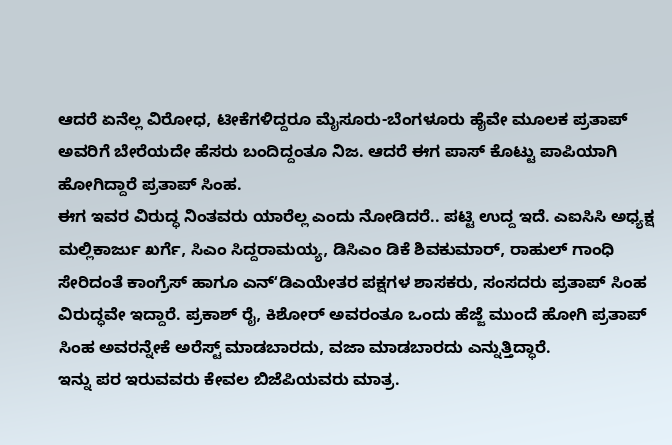ಆದರೆ ಏನೆಲ್ಲ ವಿರೋಧ, ಟೀಕೆಗಳಿದ್ದರೂ ಮೈಸೂರು-ಬೆಂಗಳೂರು ಹೈವೇ ಮೂಲಕ ಪ್ರತಾಪ್ ಅವರಿಗೆ ಬೇರೆಯದೇ ಹೆಸರು ಬಂದಿದ್ದಂತೂ ನಿಜ. ಆದರೆ ಈಗ ಪಾಸ್ ಕೊಟ್ಟು ಪಾಪಿಯಾಗಿ ಹೋಗಿದ್ದಾರೆ ಪ್ರತಾಪ್ ಸಿಂಹ.
ಈಗ ಇವರ ವಿರುದ್ಧ ನಿಂತವರು ಯಾರೆಲ್ಲ ಎಂದು ನೋಡಿದರೆ.. ಪಟ್ಟಿ ಉದ್ದ ಇದೆ. ಎಐಸಿಸಿ ಅಧ್ಯಕ್ಷ ಮಲ್ಲಿಕಾರ್ಜು ಖರ್ಗೆ, ಸಿಎಂ ಸಿದ್ದರಾಮಯ್ಯ, ಡಿಸಿಎಂ ಡಿಕೆ ಶಿವಕುಮಾರ್, ರಾಹುಲ್ ಗಾಂಧಿ ಸೇರಿದಂತೆ ಕಾಂಗ್ರೆಸ್ ಹಾಗೂ ಎನ್ʻಡಿಎಯೇತರ ಪಕ್ಷಗಳ ಶಾಸಕರು, ಸಂಸದರು ಪ್ರತಾಪ್ ಸಿಂಹ ವಿರುದ್ಧವೇ ಇದ್ದಾರೆ. ಪ್ರಕಾಶ್ ರೈ, ಕಿಶೋರ್ ಅವರಂತೂ ಒಂದು ಹೆಜ್ಜೆ ಮುಂದೆ ಹೋಗಿ ಪ್ರತಾಪ್ ಸಿಂಹ ಅವರನ್ನೇಕೆ ಅರೆಸ್ಟ್ ಮಾಡಬಾರದು, ವಜಾ ಮಾಡಬಾರದು ಎನ್ನುತ್ತಿದ್ಧಾರೆ.
ಇನ್ನು ಪರ ಇರುವವರು ಕೇವಲ ಬಿಜೆಪಿಯವರು ಮಾತ್ರ.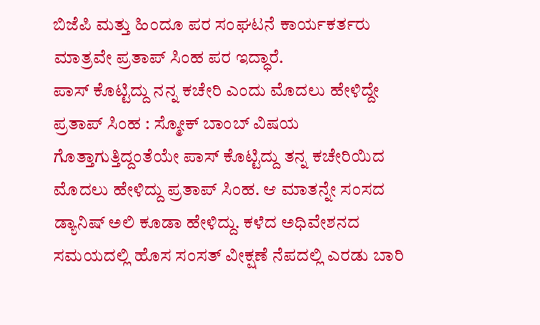ಬಿಜೆಪಿ ಮತ್ತು ಹಿಂದೂ ಪರ ಸಂಘಟನೆ ಕಾರ್ಯಕರ್ತರು ಮಾತ್ರವೇ ಪ್ರತಾಪ್ ಸಿಂಹ ಪರ ಇದ್ಧಾರೆ.
ಪಾಸ್ ಕೊಟ್ಟಿದ್ದು ನನ್ನ ಕಚೇರಿ ಎಂದು ಮೊದಲು ಹೇಳಿದ್ದೇ ಪ್ರತಾಪ್ ಸಿಂಹ : ಸ್ಮೋಕ್ ಬಾಂಬ್ ವಿಷಯ ಗೊತ್ತಾಗುತ್ತಿದ್ದಂತೆಯೇ ಪಾಸ್ ಕೊಟ್ಟಿದ್ದು ತನ್ನ ಕಚೇರಿಯಿದ ಮೊದಲು ಹೇಳಿದ್ದು ಪ್ರತಾಪ್ ಸಿಂಹ. ಆ ಮಾತನ್ನೇ ಸಂಸದ ಡ್ಯಾನಿಷ್ ಅಲಿ ಕೂಡಾ ಹೇಳಿದ್ದು. ಕಳೆದ ಅಧಿವೇಶನದ ಸಮಯದಲ್ಲಿ ಹೊಸ ಸಂಸತ್ ವೀಕ್ಷಣೆ ನೆಪದಲ್ಲಿ ಎರಡು ಬಾರಿ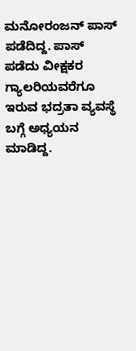ಮನೋರಂಜನ್ ಪಾಸ್ ಪಡೆದಿದ್ದ. ಪಾಸ್ ಪಡೆದು ವೀಕ್ಷಕರ ಗ್ಯಾಲರಿಯವರೆಗೂ ಇರುವ ಭದ್ರತಾ ವ್ಯವಸ್ಥೆ ಬಗ್ಗೆ ಅಧ್ಯಯನ ಮಾಡಿದ್ದ.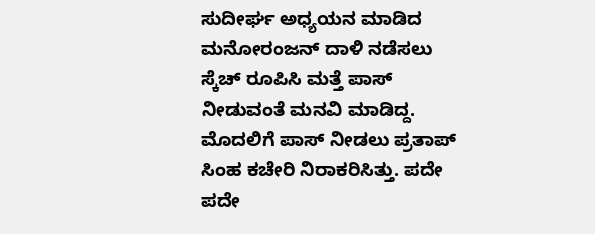ಸುದೀರ್ಘ ಅಧ್ಯಯನ ಮಾಡಿದ ಮನೋರಂಜನ್ ದಾಳಿ ನಡೆಸಲು ಸ್ಕೆಚ್ ರೂಪಿಸಿ ಮತ್ತೆ ಪಾಸ್ ನೀಡುವಂತೆ ಮನವಿ ಮಾಡಿದ್ದ. ಮೊದಲಿಗೆ ಪಾಸ್ ನೀಡಲು ಪ್ರತಾಪ್ ಸಿಂಹ ಕಚೇರಿ ನಿರಾಕರಿಸಿತ್ತು. ಪದೇ ಪದೇ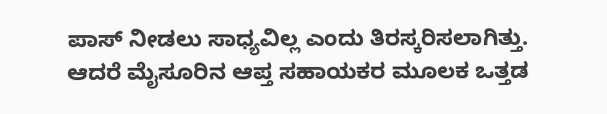ಪಾಸ್ ನೀಡಲು ಸಾಧ್ಯವಿಲ್ಲ ಎಂದು ತಿರಸ್ಕರಿಸಲಾಗಿತ್ತು. ಆದರೆ ಮೈಸೂರಿನ ಆಪ್ತ ಸಹಾಯಕರ ಮೂಲಕ ಒತ್ತಡ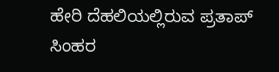ಹೇರಿ ದೆಹಲಿಯಲ್ಲಿರುವ ಪ್ರತಾಪ್ ಸಿಂಹರ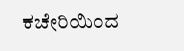ಕಚೇರಿಯಿಂದ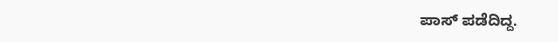ಪಾಸ್ ಪಡೆದಿದ್ದ.